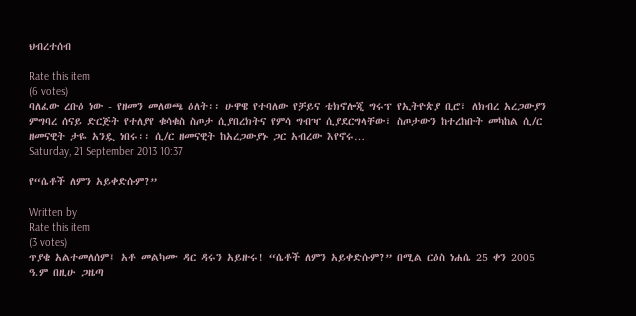ህብረተሰብ

Rate this item
(6 votes)
ባለፈው ረቡዕ ነው - የዘመን መለወጫ ዕለት፡፡ ሁዋዌ የተባለው የቻይና ቴክኖሎጂ ግሩፕ የኢትዮጵያ ቢሮ፣ ለክብረ አረጋውያን ምግባረ ሰናይ ድርጅት የተለያየ ቁሳቁስ ስጦታ ሲያበረክትና የምሳ ግብዣ ሲያደርግላቸው፣ ስጦታውን ከተረከቡት መካከል ሲ/ር ዘመናዊት ታዬ አንዷ ነበሩ፡፡ ሲ/ር ዘመናዊት ከአረጋውያኑ ጋር አብረው እየኖሩ…
Saturday, 21 September 2013 10:37

የ“ሴቶች ለምን አይቀድሱም?”

Written by
Rate this item
(3 votes)
ጥያቄ አልተመለሰም፤ አቶ መልካሙ ዳር ዳሩን አይዙሩ! “ሴቶች ለምን አይቀድሱም?” በሚል ርዕስ ነሐሴ 25 ቀን 2005 ዓ.ም በዚሁ ጋዜጣ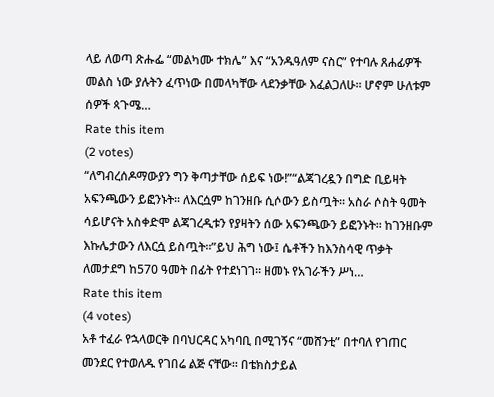ላይ ለወጣ ጽሑፌ “መልካሙ ተክሌ” እና “አንዱዓለም ናስር” የተባሉ ጸሐፊዎች መልስ ነው ያሉትን ፈጥነው በመላካቸው ላደንቃቸው እፈልጋለሁ፡፡ ሆኖም ሁለቱም ሰዎች ጳጉሜ…
Rate this item
(2 votes)
“ለግብረሰዶማውያን ግን ቅጣታቸው ሰይፍ ነው!”“ልጃገረዷን በግድ ቢይዛት አፍንጫውን ይፎንኑት፡፡ ለእርሷም ከገንዘቡ ሲሶውን ይስጧት። አስራ ሶስት ዓመት ሳይሆናት አስቀድሞ ልጃገረዲቱን የያዛትን ሰው አፍንጫውን ይፎንኑት፡፡ ከገንዘቡም እኩሌታውን ለእርሷ ይስጧት፡፡”ይህ ሕግ ነው፤ ሴቶችን ከእንስሳዊ ጥቃት ለመታደግ ከ570 ዓመት በፊት የተደነገገ፡፡ ዘመኑ የአገራችን ሥነ…
Rate this item
(4 votes)
አቶ ተፈራ የኋላወርቅ በባህርዳር አካባቢ በሚገኝና “መሸንቲ” በተባለ የገጠር መንደር የተወለዱ የገበሬ ልጅ ናቸው፡፡ በቴክስታይል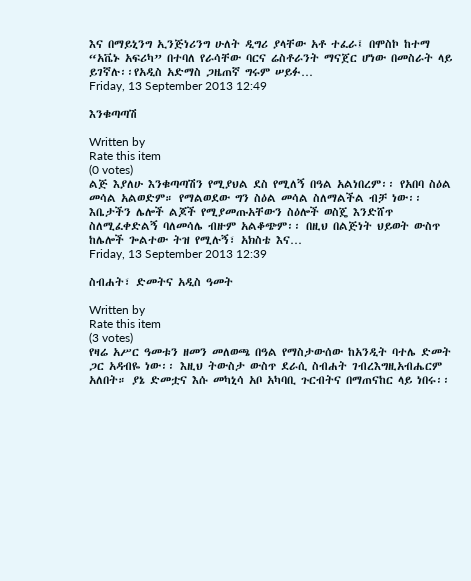እና በማይኒንግ ኢንጅነሪንግ ሁለት ዲግሪ ያላቸው አቶ ተፈራ፤ በሞስኮ ከተማ “አቬኑ አፍሪካ” በተባለ የራሳቸው ባርና ሬስቶራንት ማናጀር ሆነው በመስራት ላይ ይገኛሉ፡፡የአዲስ አድማስ ጋዜጠኛ ግሩም ሠይፉ…
Friday, 13 September 2013 12:49

እንቁጣጣሽ

Written by
Rate this item
(0 votes)
ልጅ እያለሁ እንቁጣጣሽን የሚያህል ደስ የሚለኝ በዓል አልነበረም፡፡ የአበባ ስዕል መሳል አልወድም። የማልወደው ግን ስዕል መሳል ስለማልችል ብቻ ነው፡፡ እቤታችን ሌሎች ልጆች የሚያመጡአቸውን ስዕሎች ወስጄ እንድሸጥ ስለሚፈቀድልኝ ባለመሳሌ ብዙም አልቆጭም፡፡ በዚህ በልጅነት ህይወት ውስጥ ከሌሎች ጐልተው ትዝ የሚሉኝ፣ አክስቴ እና…
Friday, 13 September 2013 12:39

ስብሐት፣ ድመትና አዲስ ዓመት

Written by
Rate this item
(3 votes)
የዛሬ አሥር ዓመቱን ዘመን መለወጫ በዓል የማስታውሰው ከአንዲት ባተሌ ድመት ጋር አዳብዬ ነው፡፡ እዚህ ትውስታ ውስጥ ደራሲ ስብሐት ገብረእግዚአብሔርም አለበት። ያኔ ድመቷና እሱ መካኒሳ አቦ አካባቢ ጉርብትና በማጠናከር ላይ ነበሩ፡፡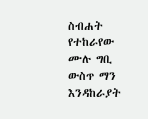ስብሐት የተከራየው ሙሉ ግቢ ውስጥ ማን እንዳከራያት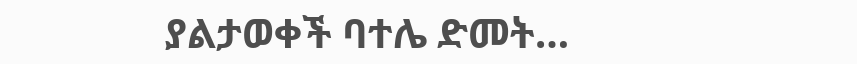ያልታወቀች ባተሌ ድመት…